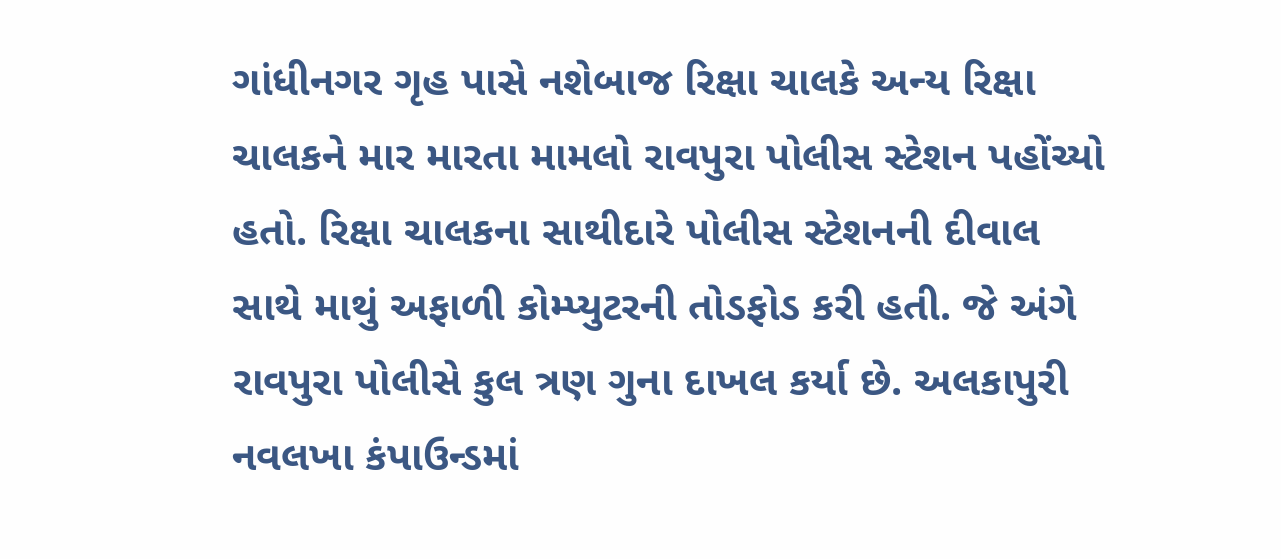ગાંધીનગર ગૃહ પાસે નશેબાજ રિક્ષા ચાલકે અન્ય રિક્ષા ચાલકને માર મારતા મામલો રાવપુરા પોલીસ સ્ટેશન પહોંચ્યો હતો. રિક્ષા ચાલકના સાથીદારે પોલીસ સ્ટેશનની દીવાલ સાથે માથું અફાળી કોમ્પ્યુટરની તોડફોડ કરી હતી. જે અંગે રાવપુરા પોલીસે કુલ ત્રણ ગુના દાખલ કર્યા છે. અલકાપુરી નવલખા કંપાઉન્ડમાં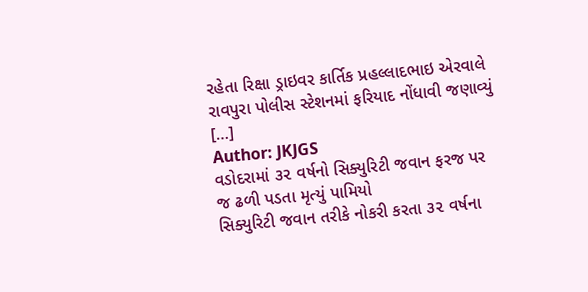રહેતા રિક્ષા ડ્રાઇવર કાર્તિક પ્રહલ્લાદભાઇ એરવાલે રાવપુરા પોલીસ સ્ટેશનમાં ફરિયાદ નોંધાવી જણાવ્યું […]
Author: JKJGS
વડોદરામાં ૩૨ વર્ષનો સિક્યુરિટી જવાન ફરજ પર જ ઢળી પડતા મૃત્યું પામિયો
સિક્યુરિટી જવાન તરીકે નોકરી કરતા ૩૨ વર્ષના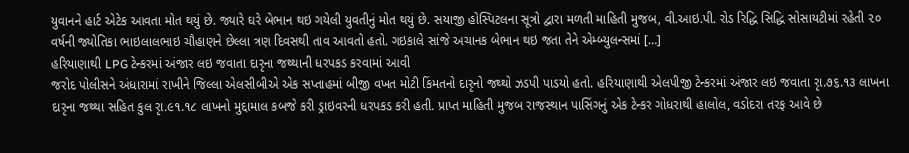યુવાનને હાર્ટ એટેક આવતા મોત થયું છે. જ્યારે ઘરે બેભાન થઇ ગયેલી યુવતીનું મોત થયું છે. સયાજી હોસ્પિટલના સૂત્રો દ્વારા મળતી માહિતી મુજબ, વી.આઇ.પી. રોડ રિદ્ધિ સિદ્ધિ સોસાયટીમાં રહેતી ૨૦ વર્ષની જ્યોતિકા ભાઇલાલભાઇ ચૌહાણને છેલ્લા ત્રણ દિવસથી તાવ આવતો હતો. ગઇકાલે સાંજે અચાનક બેભાન થઇ જતા તેને એમ્બ્યુલન્સમાં […]
હરિયાણાથી LPG ટેન્કરમાં અંજાર લઇ જવાતા દારૃના જથ્થાની ધરપકડ કરવામાં આવી
જરોદ પોલીસને અંધારામાં રાખીને જિલ્લા એલસીબીએ એક સપ્તાહમાં બીજી વખત મોટી કિંમતનો દારૃનો જથ્થો ઝડપી પાડયો હતો. હરિયાણાથી એલપીજી ટેન્કરમાં અંજાર લઇ જવાતા રૃા.૭૬.૧૩ લાખના દારૃના જથ્થા સહિત કુલ રૃા.૯૧.૧૮ લાખનો મુદ્દામાલ કબજે કરી ડ્રાઇવરની ધરપકડ કરી હતી. પ્રાપ્ત માહિતી મુજબ રાજસ્થાન પાસિંગનું એક ટેન્કર ગોધરાથી હાલોલ, વડોદરા તરફ આવે છે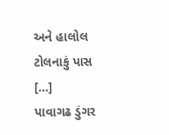અને હાલોલ ટોલનાકું પાસ […]
પાવાગઢ ડુંગર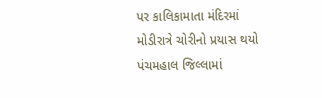પર કાલિકામાતા મંદિરમાં મોડીરાત્રે ચોરીનો પ્રયાસ થયો
પંચમહાલ જિલ્લામાં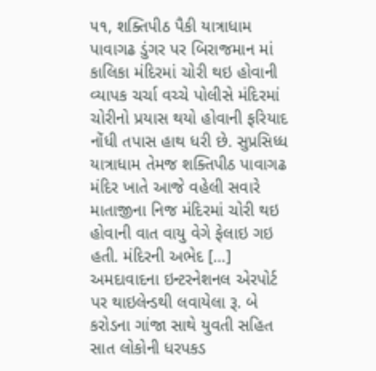૫૧, શક્તિપીઠ પૈકી યાત્રાધામ પાવાગઢ ડુંગર પર બિરાજમાન માં કાલિકા મંદિરમાં ચોરી થઇ હોવાની વ્યાપક ચર્ચા વચ્ચે પોલીસે મંદિરમાં ચોરીનો પ્રયાસ થયો હોવાની ફરિયાદ નોંધી તપાસ હાથ ધરી છે. સુપ્રસિધ્ધ યાત્રાધામ તેમજ શક્તિપીઠ પાવાગઢ મંદિર ખાતે આજે વહેલી સવારે માતાજીના નિજ મંદિરમાં ચોરી થઇ હોવાની વાત વાયુ વેગે ફેલાઇ ગઇ હતી. મંદિરની અભેદ […]
અમદાવાદના ઇન્ટરનેશનલ એરપોર્ટ પર થાઇલેન્ડથી લવાયેલા રૂ. બે કરોડના ગાંજા સાથે યુવતી સહિત સાત લોકોની ધરપકડ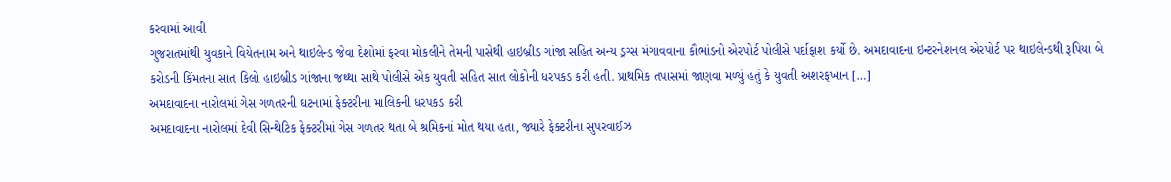કરવામાં આવી
ગુજરાતમાંથી યુવકાને વિયેતનામ અને થાઇલેન્ડ જેવા દેશોમાં ફરવા મોકલીને તેમની પાસેથી હાઇબ્રીડ ગાંજા સહિત અન્ય ડ્રગ્સ મંગાવવાના કૌભાંડનો એરપોર્ટ પોલીસે પર્દાફાશ કર્યો છે. અમદાવાદના ઇન્ટરનેશનલ એરપોર્ટ પર થાઇલેન્ડથી રૂપિયા બે કરોડની કિંમતના સાત કિલો હાઇબ્રીડ ગાંજાના જથ્થા સાથે પોલીસે એક યુવતી સહિત સાત લોકોની ધરપકડ કરી હતી. પ્રાથમિક તપાસમાં જાણવા મળ્યું હતું કે યુવતી અશરફખાન […]
અમદાવાદના નારોલમાં ગેસ ગળતરની ઘટનામાં ફેક્ટરીના માલિકની ધરપકડ કરી
અમદાવાદના નારોલમાં દેવી સિન્થેટિક ફેક્ટરીમાં ગેસ ગળતર થતા બે શ્રમિકનાં મોત થયા હતા, જ્યારે ફેક્ટરીના સુપરવાઈઝ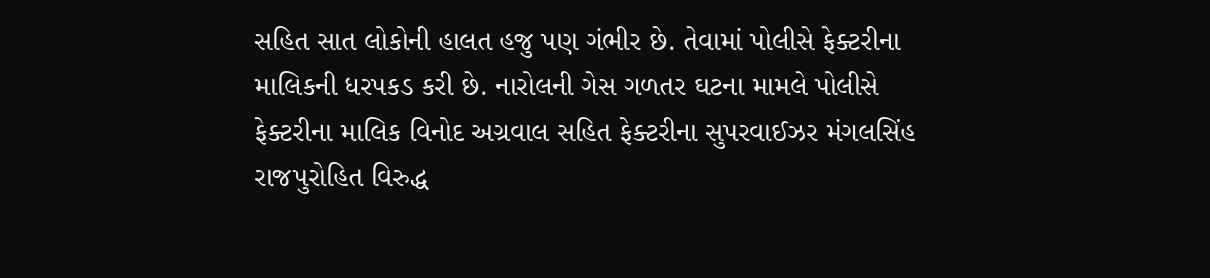સહિત સાત લોકોની હાલત હજુ પણ ગંભીર છે. તેવામાં પોલીસે ફેક્ટરીના માલિકની ધરપકડ કરી છે. નારોલની ગેસ ગળતર ઘટના મામલે પોલીસે ફેક્ટરીના માલિક વિનોદ અગ્રવાલ સહિત ફેક્ટરીના સુપરવાઈઝર મંગલસિંહ રાજપુરોહિત વિરુદ્ધ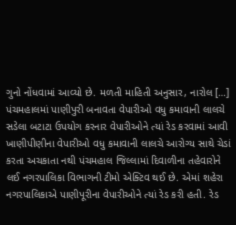ગુનો નોંધવામાં આવ્યો છે. મળતી માહિતી અનુસાર, નારોલ […]
પંચમહાલમાં પાણીપુરી બનાવતા વેપારીઓ વધુ કમાવાની લાલચે સડેલા બટાટા ઉપયોગ કરનાર વેપારીઓને ત્યાં રેડ કરવામાં આવી
ખાણીપીણીના વેપારીઓ વધુ કમાવાની લાલચે આરોગ્ય સાથે ચેડાં કરતા અચકાતા નથી પંચમહાલ જિલ્લામાં દિવાળીના તહેવારોને લઈ નગરપાલિકા વિભાગની ટીમો એક્ટિવ થઈ છે. એમાં શહેરા નગરપાલિકાએ પાણીપૂરીના વેપારીઓને ત્યાં રેડ કરી હતી. રેડ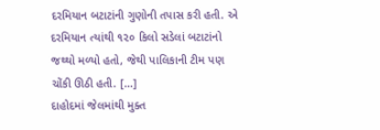દરમિયાન બટાટાંની ગુણોની તપાસ કરી હતી. એ દરમિયાન ત્યાંથી ૧૨૦ કિલો સડેલાં બટાટાંનો જથ્થો મળ્યો હતો, જેથી પાલિકાની ટીમ પણ ચોંકી ઊઠી હતી. […]
દાહોદમાં જેલમાંથી મુક્ત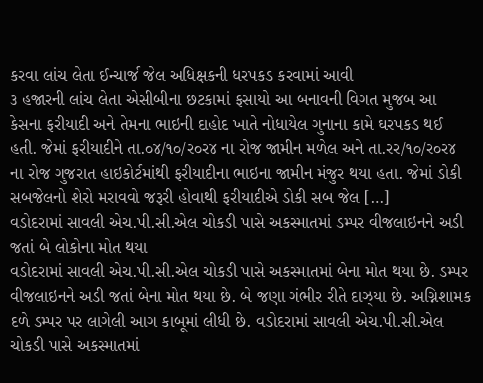કરવા લાંચ લેતા ઈન્ચાર્જ જેલ અધિક્ષકની ધરપકડ કરવામાં આવી
૩ હજારની લાંચ લેતા એસીબીના છટકામાં ફસાયો આ બનાવની વિગત મુજબ આ કેસના ફરીયાદી અને તેમના ભાઇની દાહોદ ખાતે નોધાયેલ ગુનાના કામે ઘરપકડ થઈ હતી. જેમાં ફરીયાદીને તા.૦૪/૧૦/ર૦ર૪ ના રોજ જામીન મળેલ અને તા.રર/૧૦/ર૦ર૪ ના રોજ ગુજરાત હાઇકોર્ટમાંથી ફરીયાદીના ભાઇના જામીન મંજુર થયા હતા. જેમાં ડોકી સબજેલનો શેરો મરાવવો જરૂરી હોવાથી ફરીયાદીએ ડોકી સબ જેલ […]
વડોદરામાં સાવલી એચ.પી.સી.એલ ચોકડી પાસે અકસ્માતમાં ડમ્પર વીજલાઇનને અડી જતાં બે લોકોના મોત થયા
વડોદરામાં સાવલી એચ.પી.સી.એલ ચોકડી પાસે અકસ્માતમાં બેના મોત થયા છે. ડમ્પર વીજલાઇનને અડી જતાં બેના મોત થયા છે. બે જણા ગંભીર રીતે દાઝ્યા છે. અગ્નિશામક દળે ડમ્પર પર લાગેલી આગ કાબૂમાં લીધી છે. વડોદરામાં સાવલી એચ.પી.સી.એલ ચોકડી પાસે અકસ્માતમાં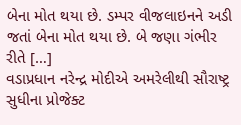બેના મોત થયા છે. ડમ્પર વીજલાઇનને અડી જતાં બેના મોત થયા છે. બે જણા ગંભીર રીતે […]
વડાપ્રધાન નરેન્દ્ર મોદીએ અમરેલીથી સૌરાષ્ટ્ર સુધીના પ્રોજેક્ટ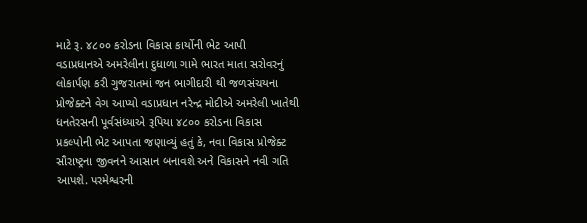માટે રૂ. ૪૮૦૦ કરોડના વિકાસ કાર્યોની ભેટ આપી
વડાપ્રધાનએ અમરેલીના દુધાળા ગામે ભારત માતા સરોવરનું લોકાર્પણ કરી ગુજરાતમાં જન ભાગીદારી થી જળસંચયના પ્રોજેક્ટને વેગ આપ્યો વડાપ્રધાન નરેન્દ્ર મોદીએ અમરેલી ખાતેથી ધનતેરસની પૂર્વસંધ્યાએ રૂપિયા ૪૮૦૦ કરોડના વિકાસ પ્રકલ્પોની ભેટ આપતા જણાવ્યું હતું કે, નવા વિકાસ પ્રોજેક્ટ સૌરાષ્ટ્રના જીવનને આસાન બનાવશે અને વિકાસને નવી ગતિ આપશે. પરમેશ્વરની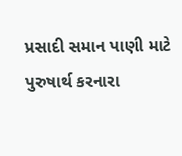પ્રસાદી સમાન પાણી માટે પુરુષાર્થ કરનારા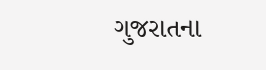ગુજરાતના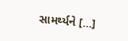સામર્થ્યને […]